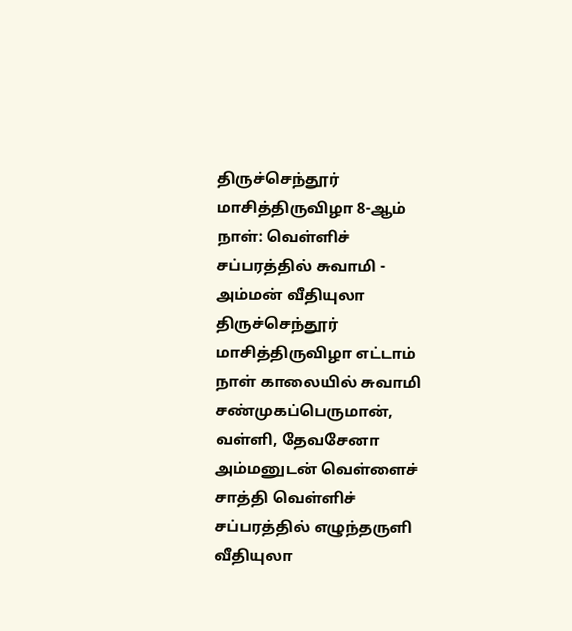திருச்செந்தூர் மாசித்திருவிழா 8-ஆம் நாள்: வெள்ளிச் சப்பரத்தில் சுவாமி - அம்மன் வீதியுலா
திருச்செந்தூர் மாசித்திருவிழா எட்டாம் நாள் காலையில் சுவாமி சண்முகப்பெருமான், வள்ளி, தேவசேனா அம்மனுடன் வெள்ளைச் சாத்தி வெள்ளிச் சப்பரத்தில் எழுந்தருளி வீதியுலா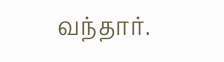வந்தார்.